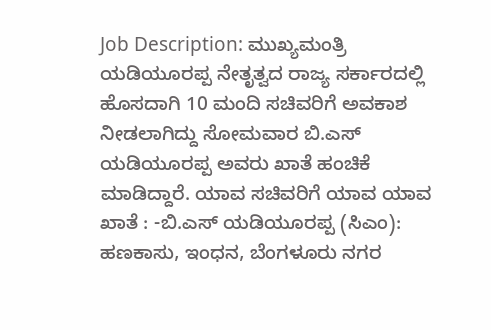Job Description: ಮುಖ್ಯಮಂತ್ರಿ ಯಡಿಯೂರಪ್ಪ ನೇತೃತ್ವದ ರಾಜ್ಯ ಸರ್ಕಾರದಲ್ಲಿ ಹೊಸದಾಗಿ 10 ಮಂದಿ ಸಚಿವರಿಗೆ ಅವಕಾಶ ನೀಡಲಾಗಿದ್ದು ಸೋಮವಾರ ಬಿ.ಎಸ್ ಯಡಿಯೂರಪ್ಪ ಅವರು ಖಾತೆ ಹಂಚಿಕೆ ಮಾಡಿದ್ದಾರೆ. ಯಾವ ಸಚಿವರಿಗೆ ಯಾವ ಯಾವ ಖಾತೆ : -ಬಿ.ಎಸ್ ಯಡಿಯೂರಪ್ಪ (ಸಿಎಂ): ಹಣಕಾಸು, ಇಂಧನ, ಬೆಂಗಳೂರು ನಗರ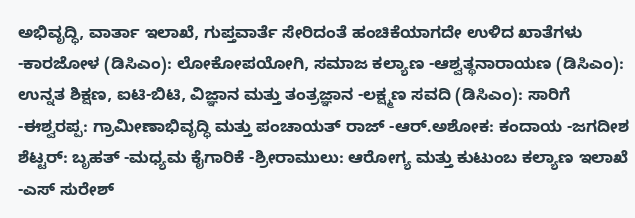ಅಭಿವೃದ್ಧಿ, ವಾರ್ತಾ ಇಲಾಖೆ, ಗುಪ್ತವಾರ್ತೆ ಸೇರಿದಂತೆ ಹಂಚಿಕೆಯಾಗದೇ ಉಳಿದ ಖಾತೆಗಳು -ಕಾರಜೋಳ (ಡಿಸಿಎಂ): ಲೋಕೋಪಯೋಗಿ, ಸಮಾಜ ಕಲ್ಯಾಣ -ಆಶ್ವತ್ಥನಾರಾಯಣ (ಡಿಸಿಎಂ): ಉನ್ನತ ಶಿಕ್ಷಣ, ಐಟಿ-ಬಿಟಿ, ವಿಜ್ಞಾನ ಮತ್ತು ತಂತ್ರಜ್ಞಾನ -ಲಕ್ಷ್ಮಣ ಸವದಿ (ಡಿಸಿಎಂ): ಸಾರಿಗೆ -ಈಶ್ವರಪ್ಪ: ಗ್ರಾಮೀಣಾಭಿವೃದ್ಧಿ ಮತ್ತು ಪಂಚಾಯತ್ ರಾಜ್ -ಆರ್.ಅಶೋಕ: ಕಂದಾಯ -ಜಗದೀಶ ಶೆಟ್ಟರ್: ಬೃಹತ್ -ಮಧ್ಯಮ ಕೈಗಾರಿಕೆ -ಶ್ರೀರಾಮುಲು: ಆರೋಗ್ಯ ಮತ್ತು ಕುಟುಂಬ ಕಲ್ಯಾಣ ಇಲಾಖೆ -ಎಸ್ ಸುರೇಶ್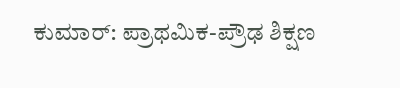ಕುಮಾರ್: ಪ್ರಾಥಮಿಕ-ಪ್ರೌಢ ಶಿಕ್ಷಣ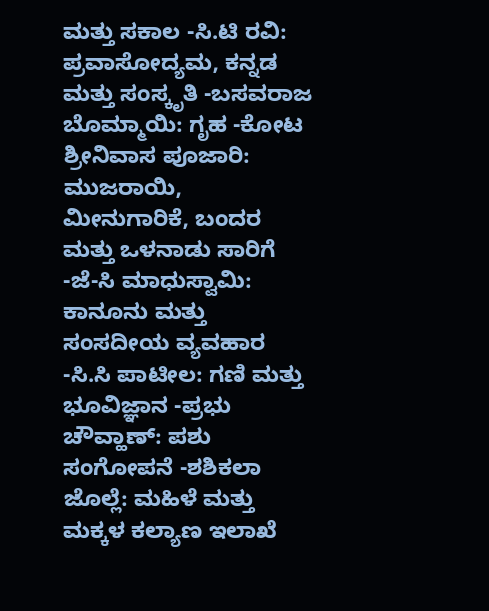ಮತ್ತು ಸಕಾಲ -ಸಿ.ಟಿ ರವಿ: ಪ್ರವಾಸೋದ್ಯಮ, ಕನ್ನಡ ಮತ್ತು ಸಂಸ್ಕೃತಿ -ಬಸವರಾಜ ಬೊಮ್ಮಾಯಿ: ಗೃಹ -ಕೋಟ ಶ್ರೀನಿವಾಸ ಪೂಜಾರಿ: ಮುಜರಾಯಿ, ಮೀನುಗಾರಿಕೆ, ಬಂದರ ಮತ್ತು ಒಳನಾಡು ಸಾರಿಗೆ -ಜೆ-ಸಿ ಮಾಧುಸ್ವಾಮಿ: ಕಾನೂನು ಮತ್ತು ಸಂಸದೀಯ ವ್ಯವಹಾರ -ಸಿ.ಸಿ ಪಾಟೀಲ: ಗಣಿ ಮತ್ತು ಭೂವಿಜ್ಞಾನ -ಪ್ರಭು ಚೌವ್ಹಾಣ್: ಪಶು ಸಂಗೋಪನೆ -ಶಶಿಕಲಾ ಜೊಲ್ಲೆ: ಮಹಿಳೆ ಮತ್ತು ಮಕ್ಕಳ ಕಲ್ಯಾಣ ಇಲಾಖೆ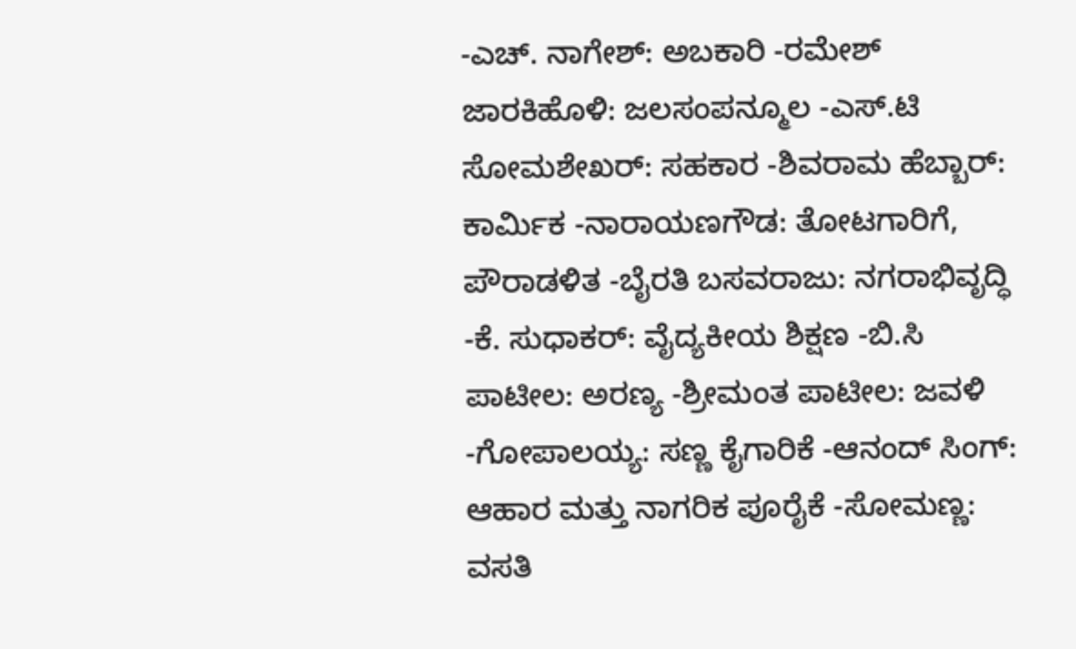-ಎಚ್. ನಾಗೇಶ್: ಅಬಕಾರಿ -ರಮೇಶ್ ಜಾರಕಿಹೊಳಿ: ಜಲಸಂಪನ್ಮೂಲ -ಎಸ್.ಟಿ ಸೋಮಶೇಖರ್: ಸಹಕಾರ -ಶಿವರಾಮ ಹೆಬ್ಬಾರ್: ಕಾರ್ಮಿಕ -ನಾರಾಯಣಗೌಡ: ತೋಟಗಾರಿಗೆ, ಪೌರಾಡಳಿತ -ಬೈರತಿ ಬಸವರಾಜು: ನಗರಾಭಿವೃದ್ಧಿ -ಕೆ. ಸುಧಾಕರ್: ವೈದ್ಯಕೀಯ ಶಿಕ್ಷಣ -ಬಿ.ಸಿ ಪಾಟೀಲ: ಅರಣ್ಯ -ಶ್ರೀಮಂತ ಪಾಟೀಲ: ಜವಳಿ -ಗೋಪಾಲಯ್ಯ: ಸಣ್ಣ ಕೈಗಾರಿಕೆ -ಆನಂದ್ ಸಿಂಗ್: ಆಹಾರ ಮತ್ತು ನಾಗರಿಕ ಪೂರೈಕೆ -ಸೋಮಣ್ಣ: ವಸತಿ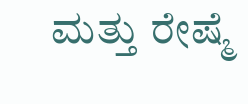ಮತ್ತು ರೇಷ್ಮೆ